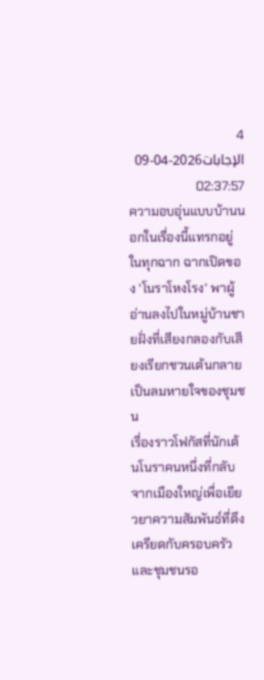4 الإجابات2026-04-09 02:37:57
ความอบอุ่นแบบบ้านนอกในเรื่องนี้แทรกอยู่ในทุกฉาก ฉากเปิดของ 'โนราโหงโรง' พาผู้อ่านลงไปในหมู่บ้านชายฝั่งที่เสียงกลองกับเสียงเรียกชวนเต้นกลายเป็นลมหายใจของชุมชน
เรื่องราวโฟกัสที่นักเต้นโนราคนหนึ่งที่กลับจากเมืองใหญ่เพื่อเยียวยาความสัมพันธ์ที่ตึงเครียดกับครอบครัวและชุมชนรอ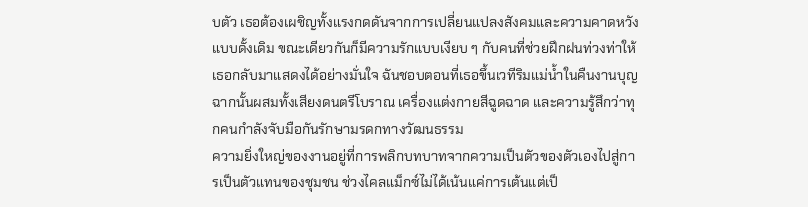บตัว เธอต้องเผชิญทั้งแรงกดดันจากการเปลี่ยนแปลงสังคมและความคาดหวังแบบดั้งเดิม ขณะเดียวกันก็มีความรักแบบเงียบ ๆ กับคนที่ช่วยฝึกฝนท่วงท่าให้เธอกลับมาแสดงได้อย่างมั่นใจ ฉันชอบตอนที่เธอขึ้นเวทีริมแม่น้ำในคืนงานบุญ ฉากนั้นผสมทั้งเสียงดนตรีโบราณ เครื่องแต่งกายสีฉูดฉาด และความรู้สึกว่าทุกคนกำลังจับมือกันรักษามรดกทางวัฒนธรรม
ความยิ่งใหญ่ของงานอยู่ที่การพลิกบทบาทจากความเป็นตัวของตัวเองไปสู่การเป็นตัวแทนของชุมชน ช่วงไคลแม็กซ์ไม่ได้เน้นแค่การเต้นแต่เป็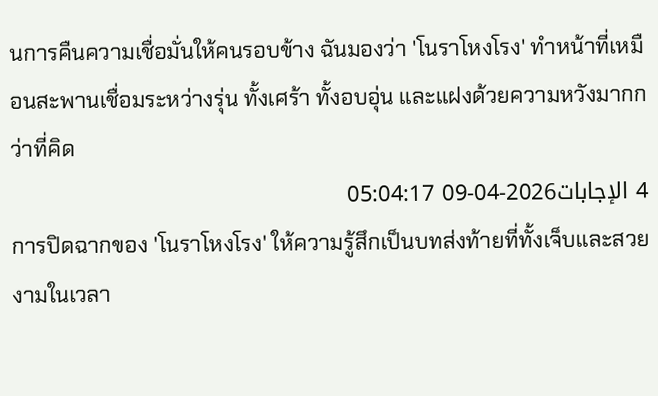นการคืนความเชื่อมั่นให้คนรอบข้าง ฉันมองว่า 'โนราโหงโรง' ทำหน้าที่เหมือนสะพานเชื่อมระหว่างรุ่น ทั้งเศร้า ทั้งอบอุ่น และแฝงด้วยความหวังมากกว่าที่คิด
4 الإجابات2026-04-09 05:04:17
การปิดฉากของ 'โนราโหงโรง' ให้ความรู้สึกเป็นบทส่งท้ายที่ทั้งเจ็บและสวยงามในเวลา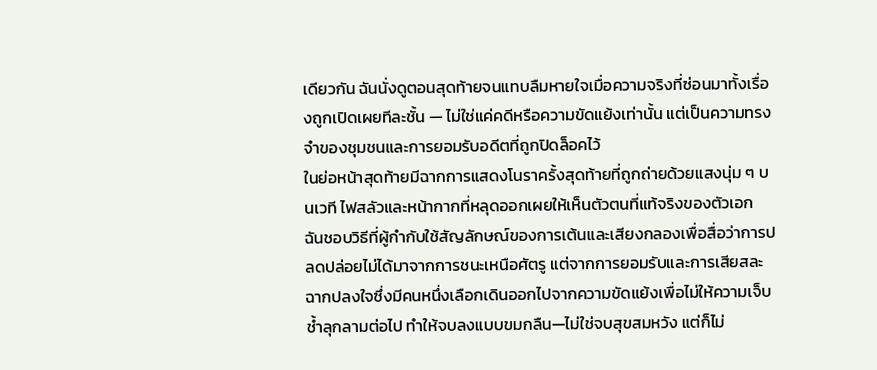เดียวกัน ฉันนั่งดูตอนสุดท้ายจนแทบลืมหายใจเมื่อความจริงที่ซ่อนมาทั้งเรื่องถูกเปิดเผยทีละชั้น — ไม่ใช่แค่คดีหรือความขัดแย้งเท่านั้น แต่เป็นความทรงจำของชุมชนและการยอมรับอดีตที่ถูกปิดล็อคไว้
ในย่อหน้าสุดท้ายมีฉากการแสดงโนราครั้งสุดท้ายที่ถูกถ่ายด้วยแสงนุ่ม ๆ บนเวที ไฟสลัวและหน้ากากที่หลุดออกเผยให้เห็นตัวตนที่แท้จริงของตัวเอก ฉันชอบวิธีที่ผู้กำกับใช้สัญลักษณ์ของการเต้นและเสียงกลองเพื่อสื่อว่าการปลดปล่อยไม่ได้มาจากการชนะเหนือศัตรู แต่จากการยอมรับและการเสียสละ
ฉากปลงใจซึ่งมีคนหนึ่งเลือกเดินออกไปจากความขัดแย้งเพื่อไม่ให้ความเจ็บช้ำลุกลามต่อไป ทำให้จบลงแบบขมกลืน—ไม่ใช่จบสุขสมหวัง แต่ก็ไม่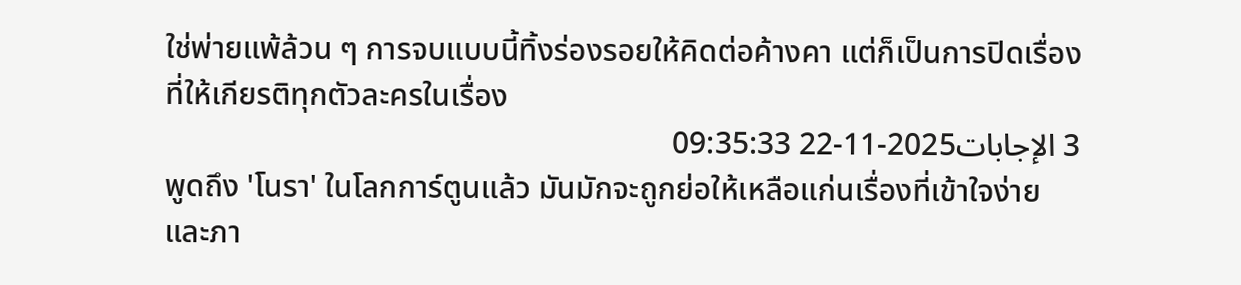ใช่พ่ายแพ้ล้วน ๆ การจบแบบนี้ทิ้งร่องรอยให้คิดต่อค้างคา แต่ก็เป็นการปิดเรื่องที่ให้เกียรติทุกตัวละครในเรื่อง
3 الإجابات2025-11-22 09:35:33
พูดถึง 'โนรา' ในโลกการ์ตูนแล้ว มันมักจะถูกย่อให้เหลือแก่นเรื่องที่เข้าใจง่ายและภา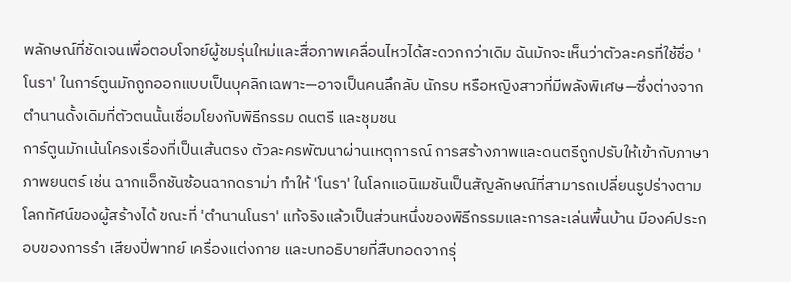พลักษณ์ที่ชัดเจนเพื่อตอบโจทย์ผู้ชมรุ่นใหม่และสื่อภาพเคลื่อนไหวได้สะดวกกว่าเดิม ฉันมักจะเห็นว่าตัวละครที่ใช้ชื่อ 'โนรา' ในการ์ตูนมักถูกออกแบบเป็นบุคลิกเฉพาะ—อาจเป็นคนลึกลับ นักรบ หรือหญิงสาวที่มีพลังพิเศษ—ซึ่งต่างจากตำนานดั้งเดิมที่ตัวตนนั้นเชื่อมโยงกับพิธีกรรม ดนตรี และชุมชน
การ์ตูนมักเน้นโครงเรื่องที่เป็นเส้นตรง ตัวละครพัฒนาผ่านเหตุการณ์ การสร้างภาพและดนตรีถูกปรับให้เข้ากับภาษาภาพยนตร์ เช่น ฉากแอ็กชันซ้อนฉากดราม่า ทำให้ 'โนรา' ในโลกแอนิเมชันเป็นสัญลักษณ์ที่สามารถเปลี่ยนรูปร่างตามโลกทัศน์ของผู้สร้างได้ ขณะที่ 'ตำนานโนรา' แท้จริงแล้วเป็นส่วนหนึ่งของพิธีกรรมและการละเล่นพื้นบ้าน มีองค์ประกอบของการรำ เสียงปี่พาทย์ เครื่องแต่งกาย และบทอธิบายที่สืบทอดจากรุ่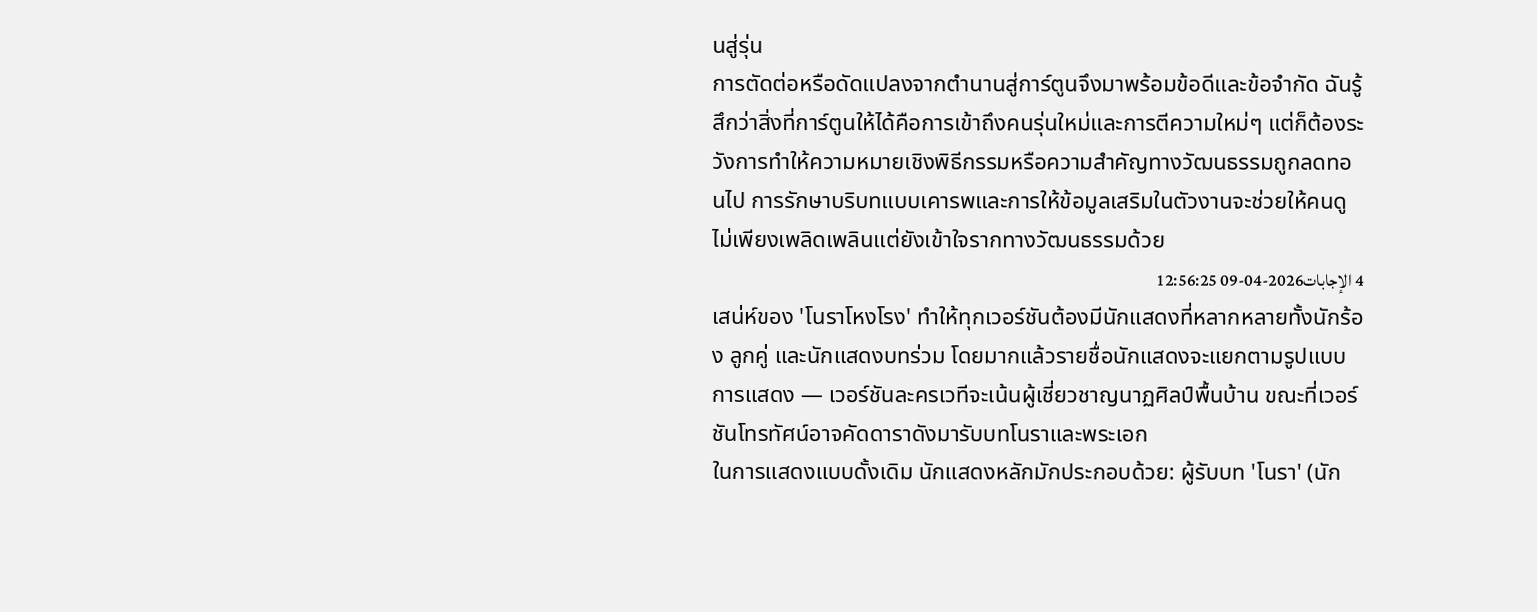นสู่รุ่น
การตัดต่อหรือดัดแปลงจากตำนานสู่การ์ตูนจึงมาพร้อมข้อดีและข้อจำกัด ฉันรู้สึกว่าสิ่งที่การ์ตูนให้ได้คือการเข้าถึงคนรุ่นใหม่และการตีความใหม่ๆ แต่ก็ต้องระวังการทำให้ความหมายเชิงพิธีกรรมหรือความสำคัญทางวัฒนธรรมถูกลดทอนไป การรักษาบริบทแบบเคารพและการให้ข้อมูลเสริมในตัวงานจะช่วยให้คนดูไม่เพียงเพลิดเพลินแต่ยังเข้าใจรากทางวัฒนธรรมด้วย
4 الإجابات2026-04-09 12:56:25
เสน่ห์ของ 'โนราโหงโรง' ทำให้ทุกเวอร์ชันต้องมีนักแสดงที่หลากหลายทั้งนักร้อง ลูกคู่ และนักแสดงบทร่วม โดยมากแล้วรายชื่อนักแสดงจะแยกตามรูปแบบการแสดง — เวอร์ชันละครเวทีจะเน้นผู้เชี่ยวชาญนาฏศิลป์พื้นบ้าน ขณะที่เวอร์ชันโทรทัศน์อาจคัดดาราดังมารับบทโนราและพระเอก
ในการแสดงแบบดั้งเดิม นักแสดงหลักมักประกอบด้วย: ผู้รับบท 'โนรา' (นัก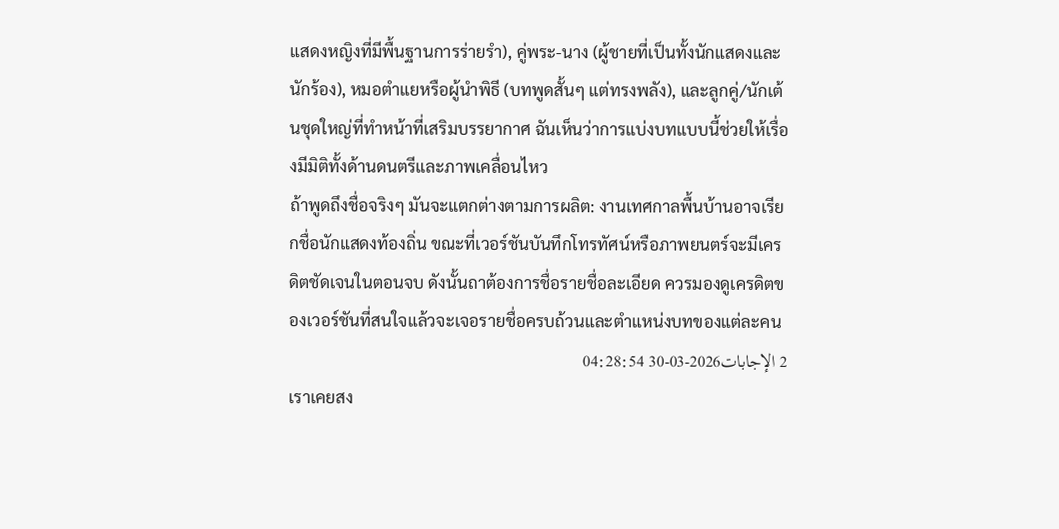แสดงหญิงที่มีพื้นฐานการร่ายรำ), คู่พระ-นาง (ผู้ชายที่เป็นทั้งนักแสดงและนักร้อง), หมอตำแยหรือผู้นำพิธี (บทพูดสั้นๆ แต่ทรงพลัง), และลูกคู่/นักเต้นชุดใหญ่ที่ทำหน้าที่เสริมบรรยากาศ ฉันเห็นว่าการแบ่งบทแบบนี้ช่วยให้เรื่องมีมิติทั้งด้านดนตรีและภาพเคลื่อนไหว
ถ้าพูดถึงชื่อจริงๆ มันจะแตกต่างตามการผลิต: งานเทศกาลพื้นบ้านอาจเรียกชื่อนักแสดงท้องถิ่น ขณะที่เวอร์ชันบันทึกโทรทัศน์หรือภาพยนตร์จะมีเครดิตชัดเจนในตอนจบ ดังนั้นถาต้องการชื่อรายชื่อละเอียด ควรมองดูเครดิตของเวอร์ชันที่สนใจแล้วจะเจอรายชื่อครบถ้วนและตำแหน่งบทของแต่ละคน
2 الإجابات2026-03-30 04:28:54
เราเคยสง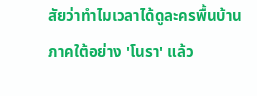สัยว่าทำไมเวลาได้ดูละครพื้นบ้านภาคใต้อย่าง 'โนรา' แล้ว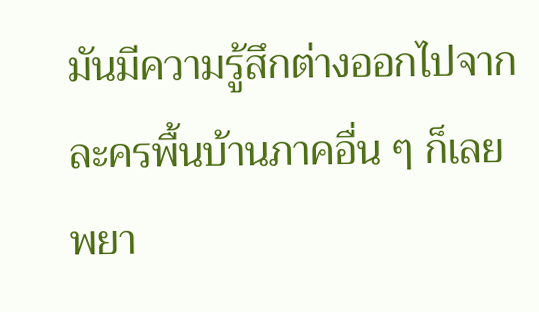มันมีความรู้สึกต่างออกไปจากละครพื้นบ้านภาคอื่น ๆ ก็เลยพยา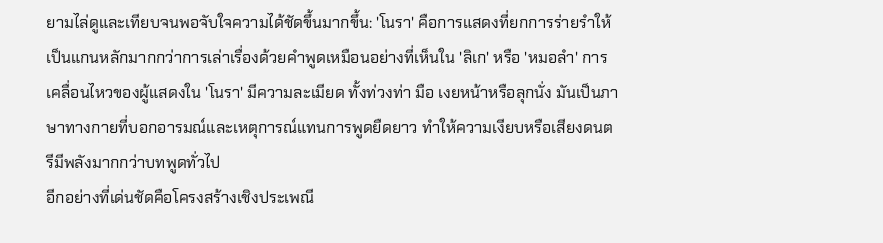ยามไล่ดูและเทียบจนพอจับใจความได้ชัดขึ้นมากขึ้น: 'โนรา' คือการแสดงที่ยกการร่ายรำให้เป็นแกนหลักมากกว่าการเล่าเรื่องด้วยคำพูดเหมือนอย่างที่เห็นใน 'ลิเก' หรือ 'หมอลำ' การเคลื่อนไหวของผู้แสดงใน 'โนรา' มีความละเมียด ทั้งท่วงท่า มือ เงยหน้าหรือลุกนั่ง มันเป็นภาษาทางกายที่บอกอารมณ์และเหตุการณ์แทนการพูดยืดยาว ทำให้ความเงียบหรือเสียงดนตรีมีพลังมากกว่าบทพูดทั่วไป
อีกอย่างที่เด่นชัดคือโครงสร้างเชิงประเพณี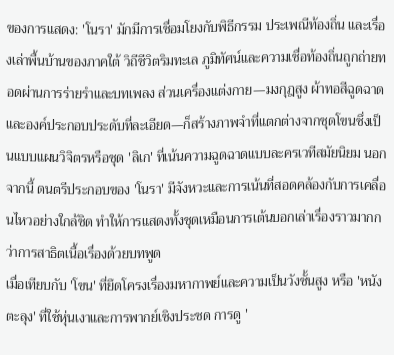ของการแสดง: 'โนรา' มักมีการเชื่อมโยงกับพิธีกรรม ประเพณีท้องถิ่น และเรื่องเล่าพื้นบ้านของภาคใต้ วิถีชีวิตริมทะเล ภูมิทัศน์และความเชื่อท้องถิ่นถูกถ่ายทอดผ่านการร่ายรำและบทเพลง ส่วนเครื่องแต่งกาย—มงกุฎสูง ผ้าทอสีฉูดฉาด และองค์ประกอบประดับที่ละเอียด—ก็สร้างภาพจำที่แตกต่างจากชุดโขนซึ่งเป็นแบบแผนวิจิตรหรือชุด 'ลิเก' ที่เน้นความฉูดฉาดแบบละครเวทีสมัยนิยม นอกจากนี้ ดนตรีประกอบของ 'โนรา' มีจังหวะและการเน้นที่สอดคล้องกับการเคลื่อนไหวอย่างใกล้ชิด ทำให้การแสดงทั้งชุดเหมือนการเต้นบอกเล่าเรื่องราวมากกว่าการสาธิตเนื้อเรื่องด้วยบทพูด
เมื่อเทียบกับ 'โขน' ที่ยึดโครงเรื่องมหากาพย์และความเป็นวังชั้นสูง หรือ 'หนังตะลุง' ที่ใช้หุ่นเงาและการพากย์เชิงประชด การดู '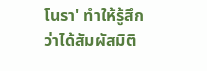โนรา' ทำให้รู้สึกว่าได้สัมผัสมิติ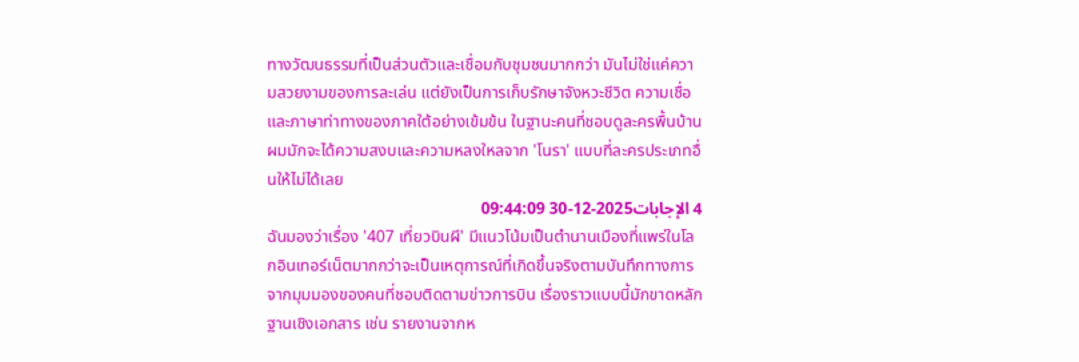ทางวัฒนธรรมที่เป็นส่วนตัวและเชื่อมกับชุมชนมากกว่า มันไม่ใช่แค่ความสวยงามของการละเล่น แต่ยังเป็นการเก็บรักษาจังหวะชีวิต ความเชื่อ และภาษาท่าทางของภาคใต้อย่างเข้มข้น ในฐานะคนที่ชอบดูละครพื้นบ้าน ผมมักจะได้ความสงบและความหลงใหลจาก 'โนรา' แบบที่ละครประเภทอื่นให้ไม่ได้เลย
4 الإجابات2025-12-30 09:44:09
ฉันมองว่าเรื่อง '407 เที่ยวบินผี' มีแนวโน้มเป็นตำนานเมืองที่แพร่ในโลกอินเทอร์เน็ตมากกว่าจะเป็นเหตุการณ์ที่เกิดขึ้นจริงตามบันทึกทางการ
จากมุมมองของคนที่ชอบติดตามข่าวการบิน เรื่องราวแบบนี้มักขาดหลักฐานเชิงเอกสาร เช่น รายงานจากห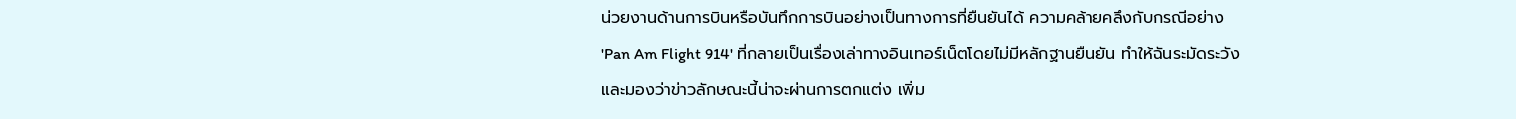น่วยงานด้านการบินหรือบันทึกการบินอย่างเป็นทางการที่ยืนยันได้ ความคล้ายคลึงกับกรณีอย่าง 'Pan Am Flight 914' ที่กลายเป็นเรื่องเล่าทางอินเทอร์เน็ตโดยไม่มีหลักฐานยืนยัน ทำให้ฉันระมัดระวังและมองว่าข่าวลักษณะนี้น่าจะผ่านการตกแต่ง เพิ่ม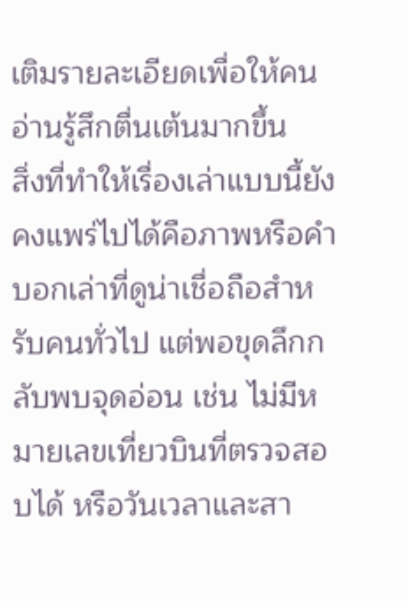เติมรายละเอียดเพื่อให้คนอ่านรู้สึกตื่นเต้นมากขึ้น
สิ่งที่ทำให้เรื่องเล่าแบบนี้ยังคงแพร่ไปได้คือภาพหรือคำบอกเล่าที่ดูน่าเชื่อถือสำหรับคนทั่วไป แต่พอขุดลึกกลับพบจุดอ่อน เช่น ไม่มีหมายเลขเที่ยวบินที่ตรวจสอบได้ หรือวันเวลาและสา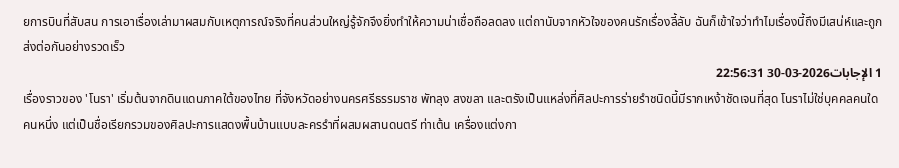ยการบินที่สับสน การเอาเรื่องเล่ามาผสมกับเหตุการณ์จริงที่คนส่วนใหญ่รู้จักจึงยิ่งทำให้ความน่าเชื่อถือลดลง แต่ถานับจากหัวใจของคนรักเรื่องลี้ลับ ฉันก็เข้าใจว่าทำไมเรื่องนี้ถึงมีเสน่ห์และถูกส่งต่อกันอย่างรวดเร็ว
1 الإجابات2026-03-30 22:56:31
เรื่องราวของ 'โนรา' เริ่มต้นจากดินแดนภาคใต้ของไทย ที่จังหวัดอย่างนครศรีธรรมราช พัทลุง สงขลา และตรังเป็นแหล่งที่ศิลปะการร่ายรำชนิดนี้มีรากเหง้าชัดเจนที่สุด โนราไม่ใช่บุคคลคนใดคนหนึ่ง แต่เป็นชื่อเรียกรวมของศิลปะการแสดงพื้นบ้านแบบละครรำที่ผสมผสานดนตรี ท่าเต้น เครื่องแต่งกา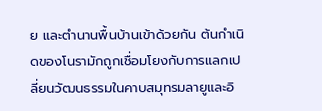ย และตำนานพื้นบ้านเข้าด้วยกัน ต้นกำเนิดของโนรามักถูกเชื่อมโยงกับการแลกเปลี่ยนวัฒนธรรมในคาบสมุทรมลายูและอิ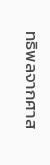ทธิพลจากศาส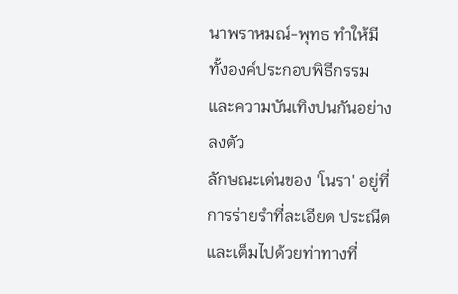นาพราหมณ์-พุทธ ทำให้มีทั้งองค์ประกอบพิธีกรรมและความบันเทิงปนกันอย่างลงตัว
ลักษณะเด่นของ 'โนรา' อยู่ที่การร่ายรำที่ละเอียด ประณีต และเต็มไปด้วยท่าทางที่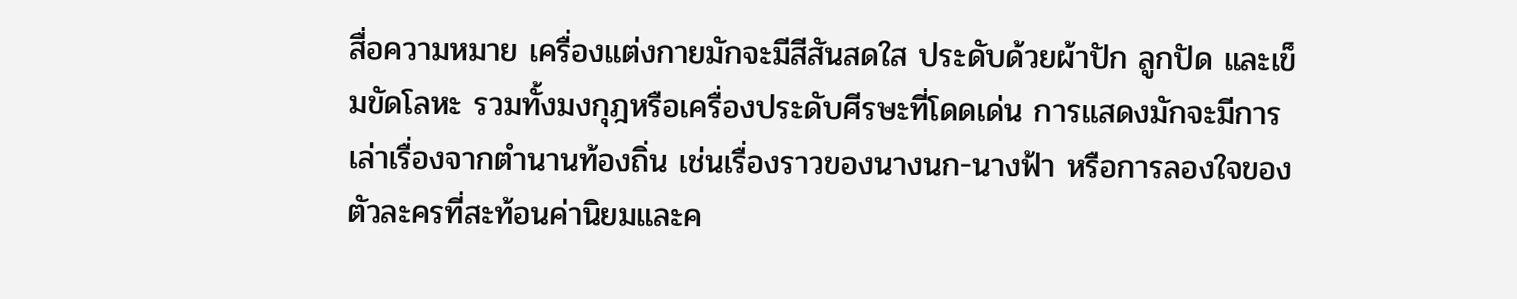สื่อความหมาย เครื่องแต่งกายมักจะมีสีสันสดใส ประดับด้วยผ้าปัก ลูกปัด และเข็มขัดโลหะ รวมทั้งมงกุฎหรือเครื่องประดับศีรษะที่โดดเด่น การแสดงมักจะมีการเล่าเรื่องจากตำนานท้องถิ่น เช่นเรื่องราวของนางนก-นางฟ้า หรือการลองใจของตัวละครที่สะท้อนค่านิยมและค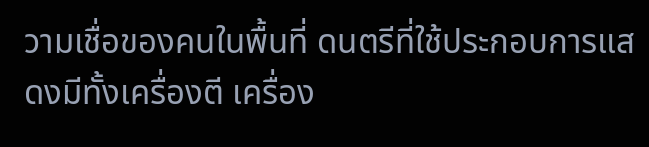วามเชื่อของคนในพื้นที่ ดนตรีที่ใช้ประกอบการแสดงมีทั้งเครื่องตี เครื่อง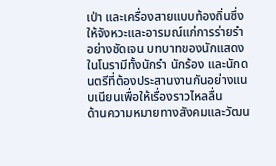เป่า และเครื่องสายแบบท้องถิ่นซึ่งให้จังหวะและอารมณ์แก่การร่ายรำอย่างชัดเจน บทบาทของนักแสดงในโนรามีทั้งนักรำ นักร้อง และนักดนตรีที่ต้องประสานงานกันอย่างแนบเนียนเพื่อให้เรื่องราวไหลลื่น
ด้านความหมายทางสังคมและวัฒน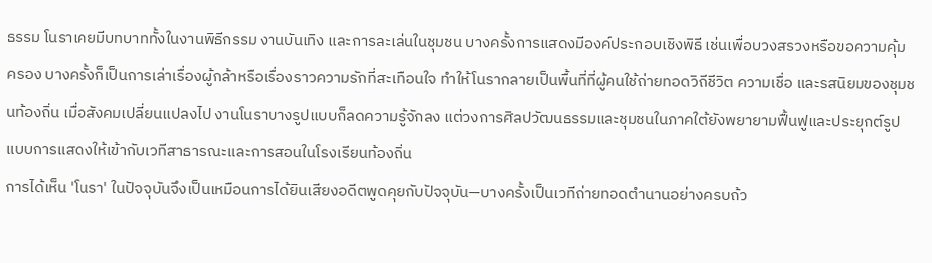ธรรม โนราเคยมีบทบาททั้งในงานพิธีกรรม งานบันเทิง และการละเล่นในชุมชน บางครั้งการแสดงมีองค์ประกอบเชิงพิธี เช่นเพื่อบวงสรวงหรือขอความคุ้มครอง บางครั้งก็เป็นการเล่าเรื่องผู้กล้าหรือเรื่องราวความรักที่สะเทือนใจ ทำให้โนรากลายเป็นพื้นที่ที่ผู้คนใช้ถ่ายทอดวิถีชีวิต ความเชื่อ และรสนิยมของชุมชนท้องถิ่น เมื่อสังคมเปลี่ยนแปลงไป งานโนราบางรูปแบบก็ลดความรู้จักลง แต่วงการศิลปวัฒนธรรมและชุมชนในภาคใต้ยังพยายามฟื้นฟูและประยุกต์รูปแบบการแสดงให้เข้ากับเวทีสาธารณะและการสอนในโรงเรียนท้องถิ่น
การได้เห็น 'โนรา' ในปัจจุบันจึงเป็นเหมือนการได้ยินเสียงอดีตพูดคุยกับปัจจุบัน—บางครั้งเป็นเวทีถ่ายทอดตำนานอย่างครบถ้ว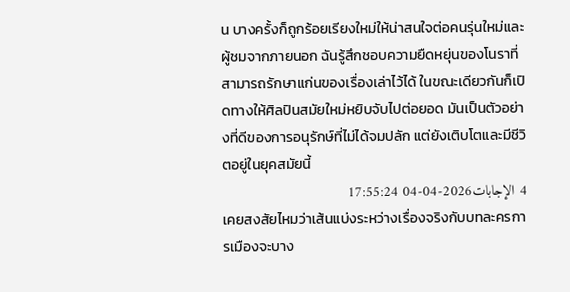น บางครั้งก็ถูกร้อยเรียงใหม่ให้น่าสนใจต่อคนรุ่นใหม่และผู้ชมจากภายนอก ฉันรู้สึกชอบความยืดหยุ่นของโนราที่สามารถรักษาแก่นของเรื่องเล่าไว้ได้ ในขณะเดียวกันก็เปิดทางให้ศิลปินสมัยใหม่หยิบจับไปต่อยอด มันเป็นตัวอย่างที่ดีของการอนุรักษ์ที่ไม่ได้จมปลัก แต่ยังเติบโตและมีชีวิตอยู่ในยุคสมัยนี้
4 الإجابات2026-04-04 17:55:24
เคยสงสัยไหมว่าเส้นแบ่งระหว่างเรื่องจริงกับบทละครการเมืองจะบาง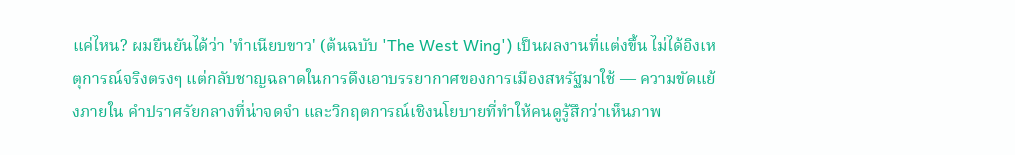แค่ไหน? ผมยืนยันได้ว่า 'ทำเนียบขาว' (ต้นฉบับ 'The West Wing') เป็นผลงานที่แต่งขึ้น ไม่ได้อิงเหตุการณ์จริงตรงๆ แต่กลับชาญฉลาดในการดึงเอาบรรยากาศของการเมืองสหรัฐมาใช้ — ความขัดแย้งภายใน คำปราศรัยกลางที่น่าจดจำ และวิกฤตการณ์เชิงนโยบายที่ทำให้คนดูรู้สึกว่าเห็นภาพ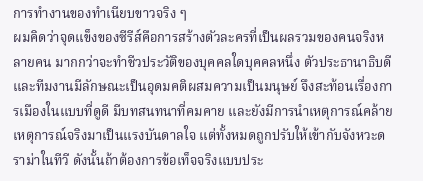การทำงานของทำเนียบขาวจริง ๆ
ผมคิดว่าจุดแข็งของซีรีส์คือการสร้างตัวละครที่เป็นผลรวมของคนจริงหลายคน มากกว่าจะทำชีวประวัติของบุคคลใดบุคคลหนึ่ง ตัวประธานาธิบดีและทีมงานมีลักษณะเป็นอุดมคติผสมความเป็นมนุษย์ จึงสะท้อนเรื่องการเมืองในแบบที่ดูดี มีบทสนทนาที่คมคาย และยังมีการนำเหตุการณ์คล้ายเหตุการณ์จริงมาเป็นแรงบันดาลใจ แต่ทั้งหมดถูกปรับให้เข้ากับจังหวะดราม่าในทีวี ดังนั้นถ้าต้องการข้อเท็จจริงแบบประ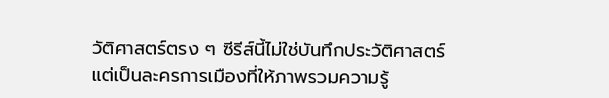วัติศาสตร์ตรง ๆ ซีรีส์นี้ไม่ใช่บันทึกประวัติศาสตร์ แต่เป็นละครการเมืองที่ให้ภาพรวมความรู้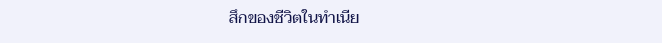สึกของชีวิตในทำเนีย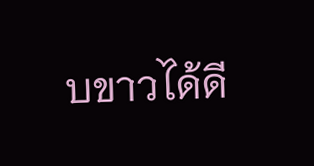บขาวได้ดี